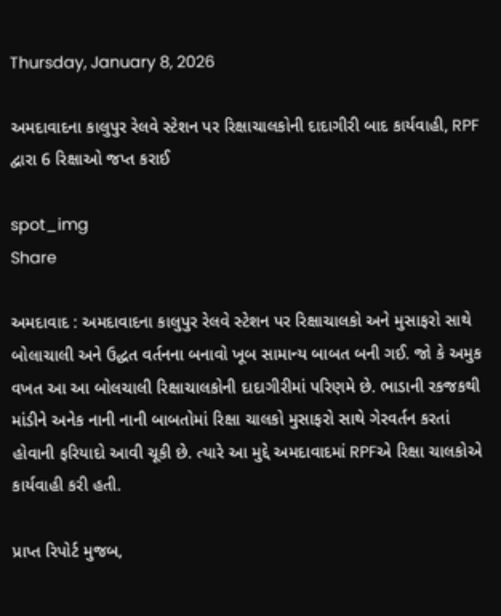Thursday, January 8, 2026

અમદાવાદના કાલુપુર રેલવે સ્ટેશન પર રિક્ષાચાલકોની દાદાગીરી બાદ કાર્યવાહી, RPF દ્વારા 6 રિક્ષાઓ જપ્ત કરાઈ

spot_img
Share

અમદાવાદ : અમદાવાદના કાલુપુર રેલવે સ્ટેશન પર રિક્ષાચાલકો અને મુસાફરો સાથે બોલાચાલી અને ઉદ્ધત વર્તનના બનાવો ખૂબ સામાન્ય બાબત બની ગઈ. જો કે અમુક વખત આ આ બોલચાલી રિક્ષાચાલકોની દાદાગીરીમાં પરિણમે છે. ભાડાની રકજકથી માંડીને અનેક નાની નાની બાબતોમાં રિક્ષા ચાલકો મુસાફરો સાથે ગેરવર્તન કરતાં હોવાની ફરિયાદો આવી ચૂકી છે. ત્યારે આ મુદ્દે અમદાવાદમાં RPFએ રિક્ષા ચાલકોએ કાર્યવાહી કરી હતી.

પ્રાપ્ત રિપોર્ટ મુજબ,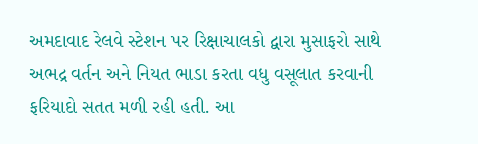અમદાવાદ રેલવે સ્ટેશન પર રિક્ષાચાલકો દ્વારા મુસાફરો સાથે અભદ્ર વર્તન અને નિયત ભાડા કરતા વધુ વસૂલાત કરવાની ફરિયાદો સતત મળી રહી હતી. આ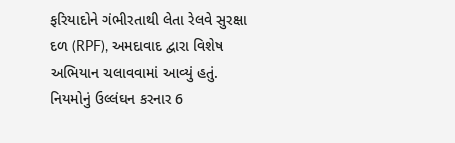ફરિયાદોને ગંભીરતાથી લેતા રેલવે સુરક્ષા દળ (RPF), અમદાવાદ દ્વારા વિશેષ અભિયાન ચલાવવામાં આવ્યું હતું. નિયમોનું ઉલ્લંઘન કરનાર 6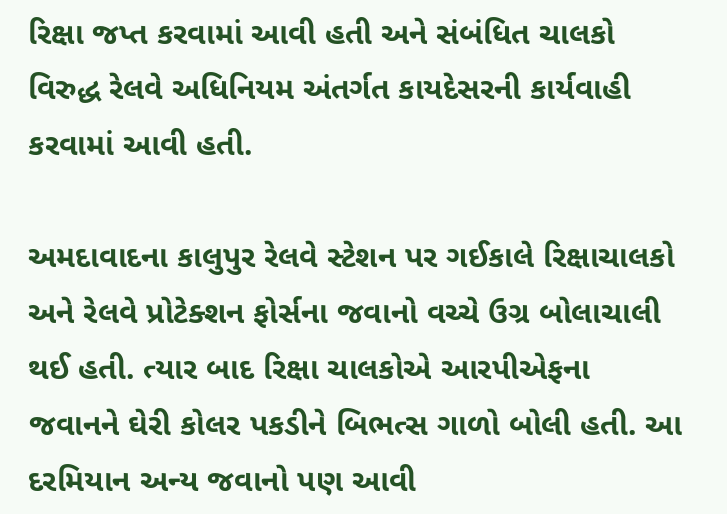રિક્ષા જપ્ત કરવામાં આવી હતી અને સંબંધિત ચાલકો વિરુદ્ધ રેલવે અધિનિયમ અંતર્ગત કાયદેસરની કાર્યવાહી કરવામાં આવી હતી.

અમદાવાદના કાલુપુર રેલવે સ્ટેશન પર ગઈકાલે રિક્ષાચાલકો અને રેલવે પ્રોટેક્શન ફોર્સના જવાનો વચ્ચે ઉગ્ર બોલાચાલી થઈ હતી. ત્યાર બાદ રિક્ષા ચાલકોએ આરપીએફના જવાનને ઘેરી કોલર પકડીને બિભત્સ ગાળો બોલી હતી. આ દરમિયાન અન્ય જવાનો પણ આવી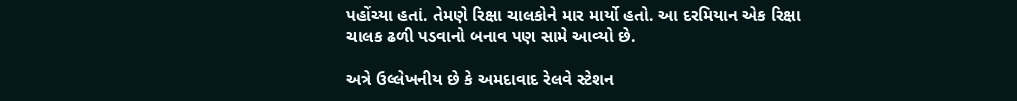પહોંચ્યા હતાં. તેમણે રિક્ષા ચાલકોને માર માર્યો હતો. આ દરમિયાન એક રિક્ષા ચાલક ઢળી પડવાનો બનાવ પણ સામે આવ્યો છે.

અત્રે ઉલ્લેખનીય છે કે અમદાવાદ રેલવે સ્ટેશન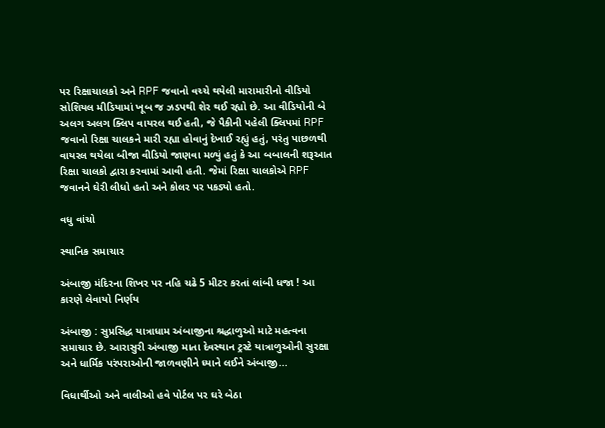પર રિક્ષાચાલકો અને RPF જવાનો વચ્ચે થયેલી મારામારીનો વીડિયો સોશિયલ મીડિયામાં ખૂબ જ ઝડપથી શેર થઈ રહ્યો છે. આ વીડિયોની બે અલગ અલગ ક્લિપ વાયરલ થઈ હતી, જે પૈકીની પહેલી ક્લિપમાં RPF જવાનો રિક્ષા ચાલકને મારી રહ્યા હોવાનું દેખાઈ રહ્યું હતું, પરંતુ પાછળથી વાયરલ થયેલા બીજા વીડિયો જાણવા મળ્યું હતું કે આ બબાલની શરૂઆત રિક્ષા ચાલકો દ્વારા કરવામાં આવી હતી. જેમાં રિક્ષા ચાલકોએ RPF જવાનને ઘેરી લીધો હતો અને કોલર પર પકડ્યો હતો.

વધુ વાંચો

સ્થાનિક સમાચાર

અંબાજી મંદિરના શિખર પર નહિ ચઢે 5 મીટર કરતાં લાંબી ધજા ! આ કારણે લેવાયો નિર્ણય

અંબાજી : સુપ્રસિદ્ધ યાત્રાધામ અંબાજીના શ્રદ્ધાળુઓ માટે મહત્વના સમાચાર છે. આરાસુરી અંબાજી માતા દેવસ્થાન ટ્રસ્ટે યાત્રાળુઓની સુરક્ષા અને ધાર્મિક પરંપરાઓની જાળવણીને ધ્યાને લઈને અંબાજી...

વિધાર્થીઓ અને વાલીઓ હવે પોર્ટલ પર ઘરે બેઠા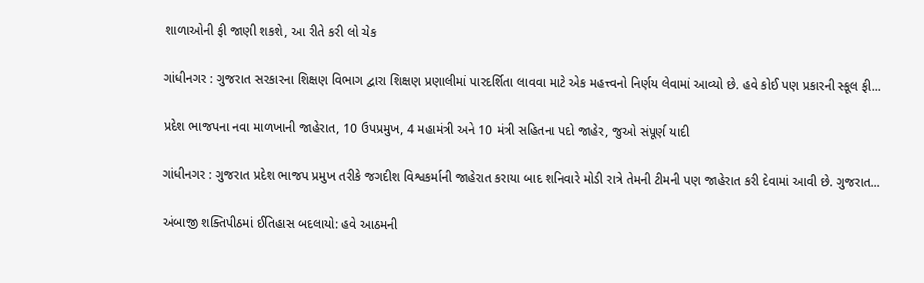શાળાઓની ફી જાણી શકશે, આ રીતે કરી લો ચેક

ગાંધીનગર : ગુજરાત સરકારના શિક્ષણ વિભાગ દ્વારા શિક્ષણ પ્રણાલીમાં પારદર્શિતા લાવવા માટે એક મહત્ત્વનો નિર્ણય લેવામાં આવ્યો છે. હવે કોઈ પણ પ્રકારની સ્કૂલ ફી...

પ્રદેશ ભાજપના નવા માળખાની જાહેરાત, 10 ઉપપ્રમુખ, 4 મહામંત્રી અને 10 મંત્રી સહિતના પદો જાહેર, જુઓ સંપૂર્ણ યાદી

ગાંધીનગર : ગુજરાત પ્રદેશ ભાજપ પ્રમુખ તરીકે જગદીશ વિશ્વકર્માની જાહેરાત કરાયા બાદ શનિવારે મોડી રાત્રે તેમની ટીમની પણ જાહેરાત કરી દેવામાં આવી છે. ગુજરાત...

અંબાજી શક્તિપીઠમાં ઈતિહાસ બદલાયો: હવે આઠમની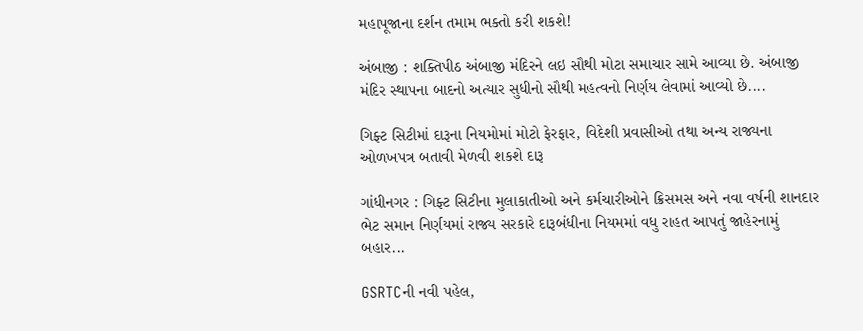મહાપૂજાના દર્શન તમામ ભક્તો કરી શકશે!

અંબાજી : શક્તિપીઠ અંબાજી મંદિરને લઇ સૌથી મોટા સમાચાર સામે આવ્યા છે. અંબાજી મંદિર સ્થાપના બાદનો અત્યાર સુધીનો સૌથી મહત્વનો નિર્ણય લેવામાં આવ્યો છે....

ગિફ્ટ સિટીમાં દારૂના નિયમોમાં મોટો ફેરફાર, વિદેશી પ્રવાસીઓ તથા અન્ય રાજ્યના ઓળખપત્ર બતાવી મેળવી શકશે દારૂ

ગાંધીનગર : ગિફ્ટ સિટીના મુલાકાતીઓ અને કર્મચારીઓને ક્રિસમસ અને નવા વર્ષની શાનદાર ભેટ સમાન નિર્ણયમાં રાજ્ય સરકારે દારૂબંધીના નિયમમાં વધુ રાહત આપતું જાહેરનામું બહાર...

GSRTCની નવી પહેલ,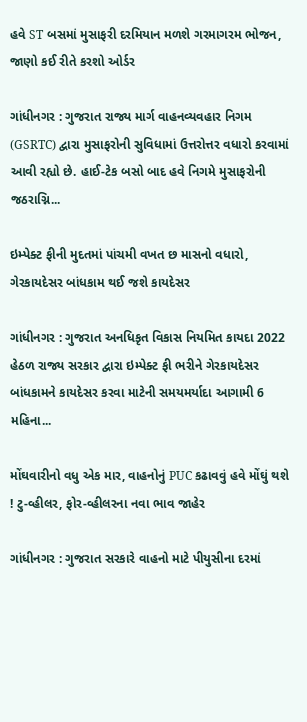હવે ST બસમાં મુસાફરી દરમિયાન મળશે ગરમાગરમ ભોજન, જાણો કઈ રીતે કરશો ઓર્ડર

ગાંધીનગર : ગુજરાત રાજ્ય માર્ગ વાહનવ્યવહાર નિગમ (GSRTC) દ્વારા મુસાફરોની સુવિધામાં ઉત્તરોત્તર વધારો કરવામાં આવી રહ્યો છે. હાઈ-ટેક બસો બાદ હવે નિગમે મુસાફરોની જઠરાગ્નિ...

ઇમ્પેક્ટ ફીની મુદતમાં પાંચમી વખત છ માસનો વધારો, ગેરકાયદેસર બાંધકામ થઈ જશે કાયદેસર

ગાંધીનગર : ગુજરાત અનધિકૃત વિકાસ નિયમિત કાયદા 2022 હેઠળ રાજ્ય સરકાર દ્વારા ઇમ્પેક્ટ ફી ભરીને ગેરકાયદેસર બાંધકામને કાયદેસર કરવા માટેની સમયમર્યાદા આગામી 6 મહિના...

મોંઘવારીનો વધુ એક માર, વાહનોનું PUC કઢાવવું હવે મોંઘું થશે ! ટુ-વ્હીલર, ફોર-વ્હીલરના નવા ભાવ જાહેર

ગાંધીનગર : ગુજરાત સરકારે વાહનો માટે પીયુસીના દરમાં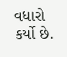વધારો કર્યો છે.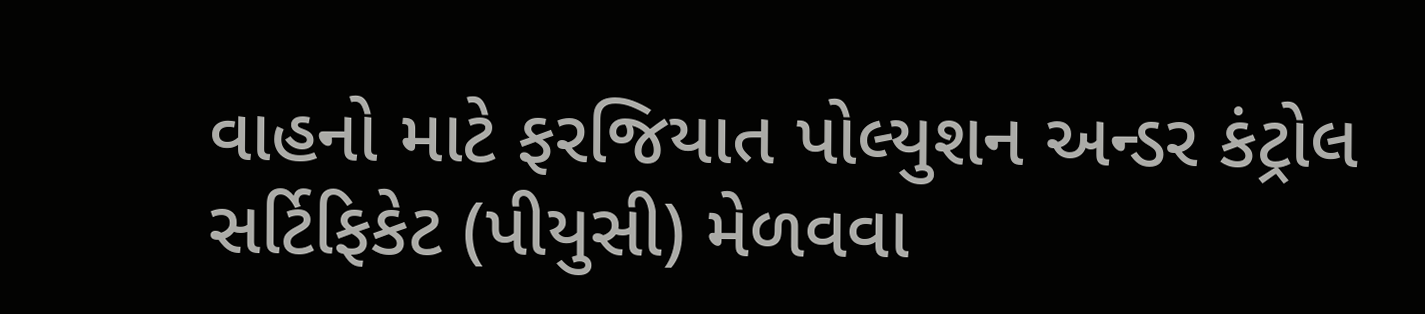વાહનો માટે ફરજિયાત પોલ્યુશન અન્ડર કંટ્રોલ સર્ટિફિકેટ (પીયુસી) મેળવવા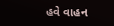હવે વાહન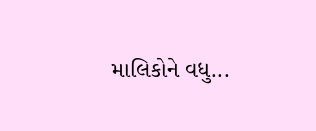માલિકોને વધુ...